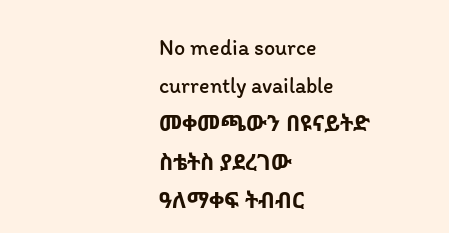No media source currently available
መቀመጫውን በዩናይትድ ስቴትስ ያደረገው ዓለማቀፍ ትብብር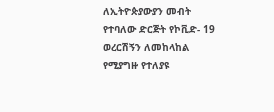ለኢትዮጵያውያን መብት የተባለው ድርጅት የኮቪድ- 19 ወረርሽኝን ለመከላከል የሚያግዙ የተለያዩ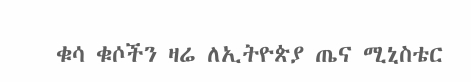ቁሳ ቁሶችን ዛሬ ለኢትዮጵያ ጤና ሚኒስቴር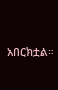አበርክቷል።